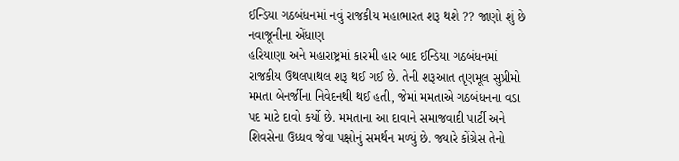ઈન્ડિયા ગઠબંધનમાં નવું રાજકીય મહાભારત શરૂ થશે ?? જાણો શું છે નવાજૂનીના એંધાણ
હરિયાણા અને મહારાષ્ટ્રમાં કારમી હાર બાદ ઈન્ડિયા ગઠબંધનમાં રાજકીય ઉથલપાથલ શરૂ થઈ ગઈ છે. તેની શરૂઆત તૃણમૂલ સુપ્રીમો મમતા બેનર્જીના નિવેદનથી થઈ હતી, જેમાં મમતાએ ગઠબંધનના વડા પદ માટે દાવો કર્યો છે. મમતાના આ દાવાને સમાજવાદી પાર્ટી અને શિવસેના ઉધ્ધવ જેવા પક્ષોનું સમર્થન મળ્યું છે. જ્યારે કોંગ્રેસ તેનો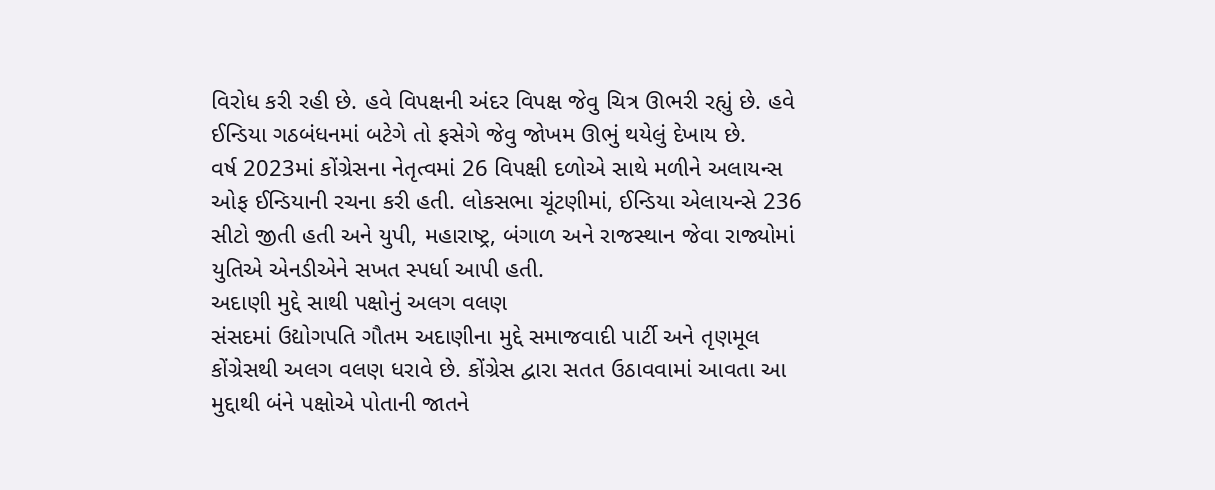વિરોધ કરી રહી છે. હવે વિપક્ષની અંદર વિપક્ષ જેવુ ચિત્ર ઊભરી રહ્યું છે. હવે ઈન્ડિયા ગઠબંધનમાં બટેગે તો ફસેગે જેવુ જોખમ ઊભું થયેલું દેખાય છે.
વર્ષ 2023માં કોંગ્રેસના નેતૃત્વમાં 26 વિપક્ષી દળોએ સાથે મળીને અલાયન્સ ઓફ ઈન્ડિયાની રચના કરી હતી. લોકસભા ચૂંટણીમાં, ઈન્ડિયા એલાયન્સે 236 સીટો જીતી હતી અને યુપી, મહારાષ્ટ્ર, બંગાળ અને રાજસ્થાન જેવા રાજ્યોમાં યુતિએ એનડીએને સખત સ્પર્ધા આપી હતી.
અદાણી મુદ્દે સાથી પક્ષોનું અલગ વલણ
સંસદમાં ઉદ્યોગપતિ ગૌતમ અદાણીના મુદ્દે સમાજવાદી પાર્ટી અને તૃણમૂલ કોંગ્રેસથી અલગ વલણ ધરાવે છે. કોંગ્રેસ દ્વારા સતત ઉઠાવવામાં આવતા આ મુદ્દાથી બંને પક્ષોએ પોતાની જાતને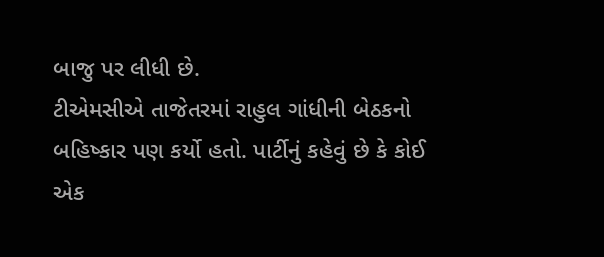બાજુ પર લીધી છે.
ટીએમસીએ તાજેતરમાં રાહુલ ગાંધીની બેઠકનો બહિષ્કાર પણ કર્યો હતો. પાર્ટીનું કહેવું છે કે કોઈ એક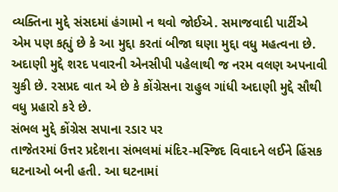વ્યક્તિના મુદ્દે સંસદમાં હંગામો ન થવો જોઈએ. સમાજવાદી પાર્ટીએ એમ પણ કહ્યું છે કે આ મુદ્દા કરતાં બીજા ઘણા મુદ્દા વધુ મહત્વના છે.
અદાણી મુદ્દે શરદ પવારની એનસીપી પહેલાથી જ નરમ વલણ અપનાવી ચુકી છે. રસપ્રદ વાત એ છે કે કોંગ્રેસના રાહુલ ગાંધી અદાણી મુદ્દે સૌથી વધુ પ્રહારો કરે છે.
સંભલ મુદ્દે કોંગ્રેસ સપાના રડાર પર
તાજેતરમાં ઉત્તર પ્રદેશના સંભલમાં મંદિર-મસ્જિદ વિવાદને લઈને હિંસક ઘટનાઓ બની હતી. આ ઘટનામાં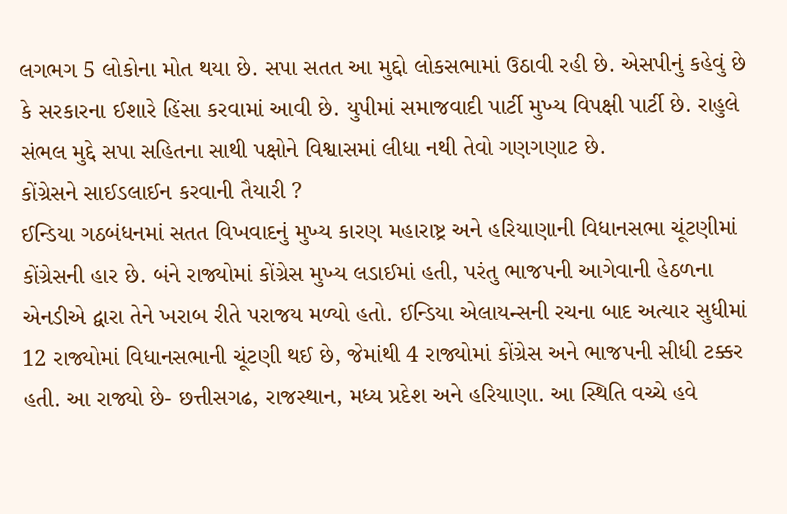લગભગ 5 લોકોના મોત થયા છે. સપા સતત આ મુદ્દો લોકસભામાં ઉઠાવી રહી છે. એસપીનું કહેવું છે કે સરકારના ઈશારે હિંસા કરવામાં આવી છે. યુપીમાં સમાજવાદી પાર્ટી મુખ્ય વિપક્ષી પાર્ટી છે. રાહુલે સંભલ મુદ્દે સપા સહિતના સાથી પક્ષોને વિશ્વાસમાં લીધા નથી તેવો ગણગણાટ છે.
કોંગ્રેસને સાઈડલાઈન કરવાની તૈયારી ?
ઈન્ડિયા ગઠબંધનમાં સતત વિખવાદનું મુખ્ય કારણ મહારાષ્ટ્ર અને હરિયાણાની વિધાનસભા ચૂંટણીમાં કોંગ્રેસની હાર છે. બંને રાજ્યોમાં કોંગ્રેસ મુખ્ય લડાઈમાં હતી, પરંતુ ભાજપની આગેવાની હેઠળના એનડીએ દ્વારા તેને ખરાબ રીતે પરાજય મળ્યો હતો. ઈન્ડિયા એલાયન્સની રચના બાદ અત્યાર સુધીમાં 12 રાજ્યોમાં વિધાનસભાની ચૂંટણી થઈ છે, જેમાંથી 4 રાજ્યોમાં કોંગ્રેસ અને ભાજપની સીધી ટક્કર હતી. આ રાજ્યો છે- છત્તીસગઢ, રાજસ્થાન, મધ્ય પ્રદેશ અને હરિયાણા. આ સ્થિતિ વચ્ચે હવે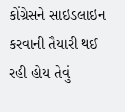કોંગ્રેસને સાઇડલાઇન કરવાની તૈયારી થઈ રહી હોય તેવું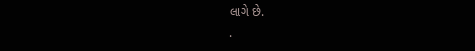લાગે છે.
.